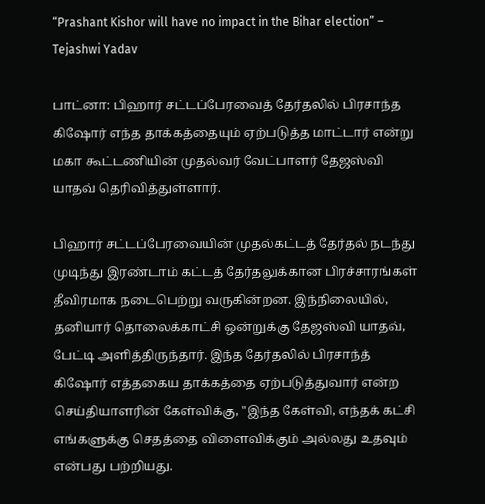“Prashant Kishor will have no impact in the Bihar election” – Tejashwi Yadav

பாட்னா: பிஹார் சட்டப்பேரவைத் தேர்தலில் பிரசாந்த கிஷோர் எந்த தாக்கத்தையும் ஏற்படுத்த மாட்டார் என்று மகா கூட்டணியின் முதல்வர் வேட்பாளர் தேஜஸ்வி யாதவ் தெரிவித்துள்ளார்.

பிஹார் சட்டப்பேரவையின் முதல்கட்டத் தேர்தல் நடந்து முடிந்து இரண்டாம் கட்டத் தேர்தலுக்கான பிரச்சாரங்கள் தீவிரமாக நடைபெற்று வருகின்றன. இந்நிலையில், தனியார் தொலைக்காட்சி ஒன்றுக்கு தேஜஸ்வி யாதவ், பேட்டி அளித்திருந்தார். இந்த தேர்தலில் பிரசாந்த் கிஷோர் எத்தகைய தாக்கத்தை ஏற்படுத்துவார் என்ற செய்தியாளரின் கேள்விக்கு, "இந்த கேள்வி, எந்தக் கட்சி எங்களுக்கு செதத்தை விளைவிக்கும் அல்லது உதவும் என்பது பற்றியது.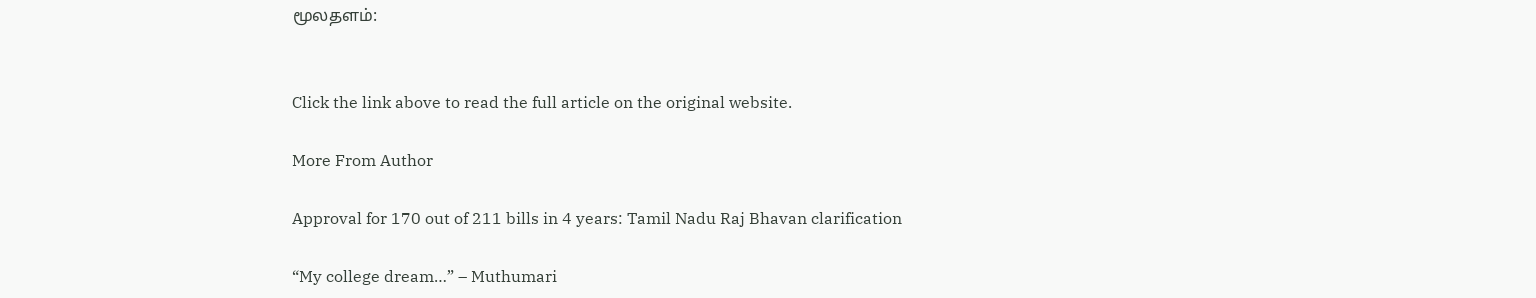மூலதளம்:


Click the link above to read the full article on the original website.

More From Author

Approval for 170 out of 211 bills in 4 years: Tamil Nadu Raj Bhavan clarification

“My college dream…” – Muthumari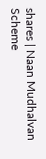shares | Naan Mudhalvan Scheme